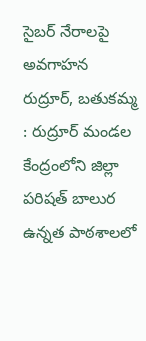సైబర్ నేరాలపై అవగాహన
రుద్రూర్, బతుకమ్మ : రుద్రూర్ మండల కేంద్రంలోని జిల్లా పరిషత్ బాలుర ఉన్నత పాఠశాలలో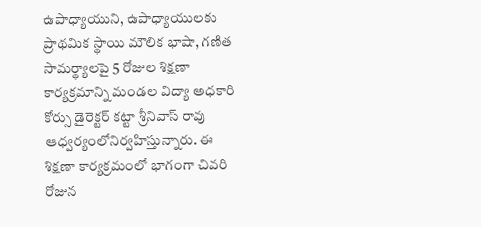ఉపాధ్యాయుని, ఉపాధ్యాయులకు ప్రాథమిక స్థాయి మౌలిక భాషా, గణిత సామర్థ్యాలపై 5 రోజుల శిక్షణా కార్యక్రమాన్ని మండల విద్యా అధకారి కోర్సు డైరెక్టర్ కట్టా శ్రీనివాస్ రావు ఆధ్వర్యంలోనిర్వహిస్తున్నారు. ఈ శిక్షణా కార్యక్రమంలో భాగంగా చివరి రోజున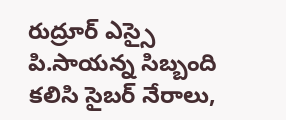రుద్రూర్ ఎస్సై పి.సాయన్న సిబ్బంది కలిసి సైబర్ నేరాలు,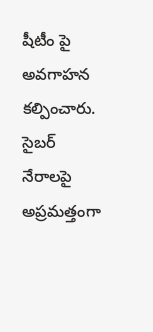షీటీం పై అవగాహన కల్పించారు. సైబర్ నేరాలపై అప్రమత్తంగా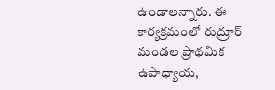ఉండాలన్నారు. ఈ కార్యక్రమంలో రుద్రూర్ మండల ప్రాథమిక ఉపాధ్యాయ,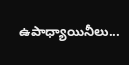ఉపాధ్యాయినీలు...